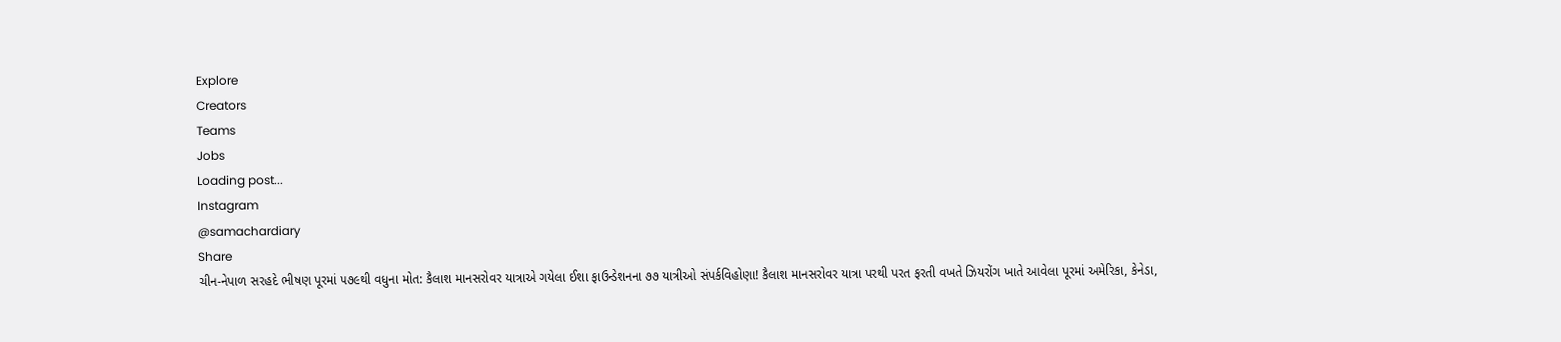Explore
Creators
Teams
Jobs
Loading post...
Instagram
@samachardiary
Share
ચીન-નેપાળ સરહદે ભીષણ પૂરમાં ૫૭૯થી વધુના મોત: કૈલાશ માનસરોવર યાત્રાએ ગયેલા ઈશા ફાઉન્ડેશનના ૭૭ યાત્રીઓ સંપર્કવિહોણા! કૈલાશ માનસરોવર યાત્રા પરથી પરત ફરતી વખતે ઝિયરોંગ ખાતે આવેલા પૂરમાં અમેરિકા, કેનેડા,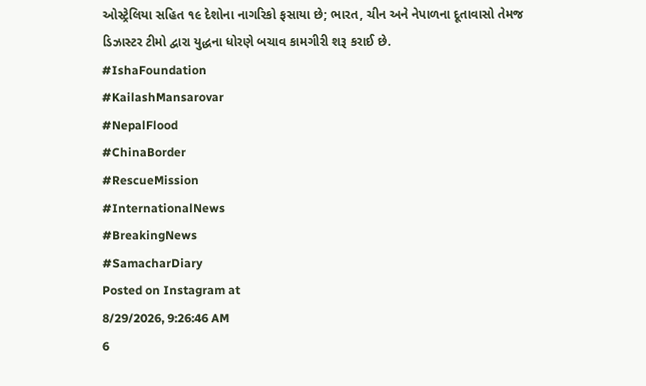ઓસ્ટ્રેલિયા સહિત ૧૯ દેશોના નાગરિકો ફસાયા છે; ભારત, ચીન અને નેપાળના દૂતાવાસો તેમજ ડિઝાસ્ટર ટીમો દ્વારા યુદ્ધના ધોરણે બચાવ કામગીરી શરૂ કરાઈ છે.
#IshaFoundation
#KailashMansarovar
#NepalFlood
#ChinaBorder
#RescueMission
#InternationalNews
#BreakingNews
#SamacharDiary
Posted on Instagram at
8/29/2026, 9:26:46 AM
6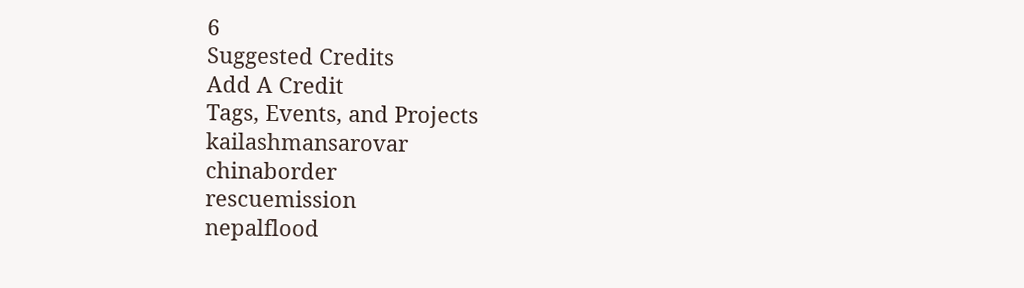6
Suggested Credits
Add A Credit
Tags, Events, and Projects
kailashmansarovar
chinaborder
rescuemission
nepalflood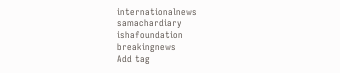internationalnews
samachardiary
ishafoundation
breakingnews
Add tag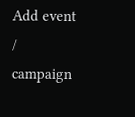Add event / campaign